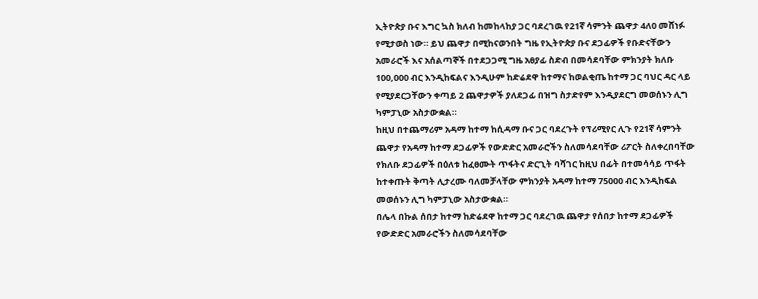ኢትዮጵያ ቡና እግር ኳስ ክለብ ከመከላከያ ጋር ባደረገዉ የ21ኛ ሳምንት ጨዋታ 4ለ0 መሸነፉ የሚታወስ ነው። ይህ ጨዋታ በሚከናወንበት ግዜ የኢትዮጵያ ቡና ደጋፊዎች የቡድናቸውን አመራሮች እና አሰልጣኞች በተደጋጋሚ ግዜ አፀያፊ ስድብ በመሳደባቸው ምክንያት ክለቡ 100,000 ብር እንዲከፍልና እንዲሁም ከድሬደዋ ከተማና ከወልቂጤ ከተማ ጋር ባህር ዳር ላይ የሚያደርጋቸውን ቀጣይ 2 ጨዋታዎች ያለደጋፊ በዝግ ስታድየም እንዲያደርግ መወሰኑን ሊግ ካምፓኒው አስታውቋል።
ከዚህ በተጨማሪም አዳማ ከተማ ከሲዳማ ቡና ጋር ባደረጉት የፕሪሚየር ሊጉ የ21ኛ ሳምንት ጨዋታ የአዳማ ከተማ ደጋፊዎች የውድድር አመራሮችን ስለመሳደባቸው ሪፖርት ስለቀረበባቸው የክለቡ ደጋፊዎች በዕለቱ ከፈፀሙት ጥፋትና ድርጊት ባሻገር ከዚህ በፊት በተመሳሳይ ጥፋት ከተቀጡት ቅጣት ሊታረሙ ባለመቻላቸው ምክንያት አዳማ ከተማ 75000 ብር እንዲከፍል መወሰኑን ሊግ ካምፓኒው አስታውቋል።
በሌላ በኩል ሰበታ ከተማ ከድሬደዋ ከተማ ጋር ባደረገዉ ጨዋታ የሰበታ ከተማ ደጋፊዎች የውድድር አመራሮችን ስለመሳደባቸው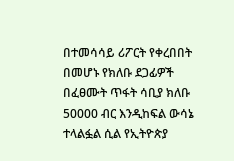በተመሳሳይ ሪፖርት የቀረበበት በመሆኑ የክለቡ ደጋፊዎች በፈፀሙት ጥፋት ሳቢያ ክለቡ 50000 ብር እንዲከፍል ውሳኔ ተላልፏል ሲል የኢትዮጵያ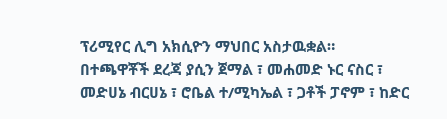ፕሪሚየር ሊግ አክሲዮን ማህበር አስታዉቋል።
በተጫዋቾች ደረጃ ያሲን ጀማል ፣ መሐመድ ኑር ናስር ፣ መድሀኔ ብርሀኔ ፣ ሮቤል ተ/ሚካኤል ፣ ጋቶች ፓኖም ፣ ከድር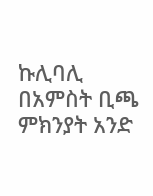ኩሊባሊ በአምስት ቢጫ ምክንያት አንድ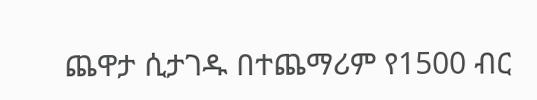ጨዋታ ሲታገዱ በተጨማሪም የ1500 ብር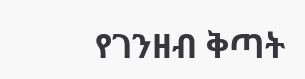የገንዘብ ቅጣት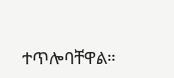ተጥሎባቸዋል።